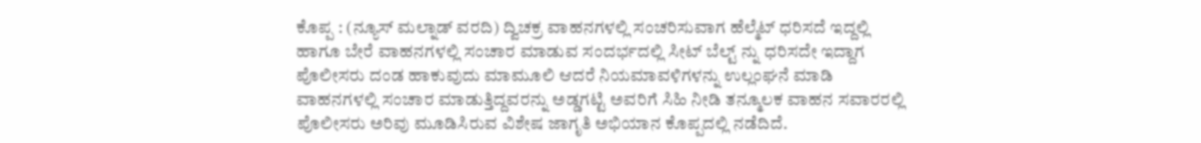ಕೊಪ್ಪ : (ನ್ಯೂಸ್ ಮಲ್ನಾಡ್ ವರದಿ) ದ್ವಿಚಕ್ರ ವಾಹನಗಳಲ್ಲಿ ಸಂಚರಿಸುವಾಗ ಹೆಲ್ಮೆಟ್ ಧರಿಸದೆ ಇದ್ದಲ್ಲಿ ಹಾಗೂ ಬೇರೆ ವಾಹನಗಳಲ್ಲಿ ಸಂಚಾರ ಮಾಡುವ ಸಂದರ್ಭದಲ್ಲಿ ಸೀಟ್ ಬೆಲ್ಟ್ ನ್ನು ಧರಿಸದೇ ಇದ್ದಾಗ ಪೊಲೀಸರು ದಂಡ ಹಾಕುವುದು ಮಾಮೂಲಿ ಆದರೆ ನಿಯಮಾವಳಿಗಳನ್ನು ಉಲ್ಲಂಘನೆ ಮಾಡಿ ವಾಹನಗಳಲ್ಲಿ ಸಂಚಾರ ಮಾಡುತ್ತಿದ್ದವರನ್ನು ಅಡ್ಡಗಟ್ಟಿ ಅವರಿಗೆ ಸಿಹಿ ನೀಡಿ ತನ್ಮೂಲಕ ವಾಹನ ಸವಾರರಲ್ಲಿ ಪೊಲೀಸರು ಅರಿವು ಮೂಡಿಸಿರುವ ವಿಶೇಷ ಜಾಗೃತಿ ಅಭಿಯಾನ ಕೊಪ್ಪದಲ್ಲಿ ನಡೆದಿದೆ.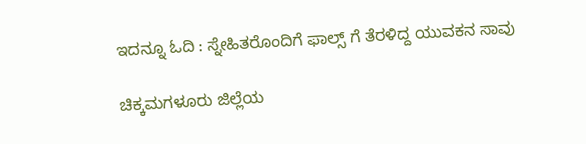ಇದನ್ನೂ ಓದಿ : ಸ್ನೇಹಿತರೊಂದಿಗೆ ಫಾಲ್ಸ್ ಗೆ ತೆರಳಿದ್ದ ಯುವಕನ ಸಾವು

ಚಿಕ್ಕಮಗಳೂರು ಜಿಲ್ಲೆಯ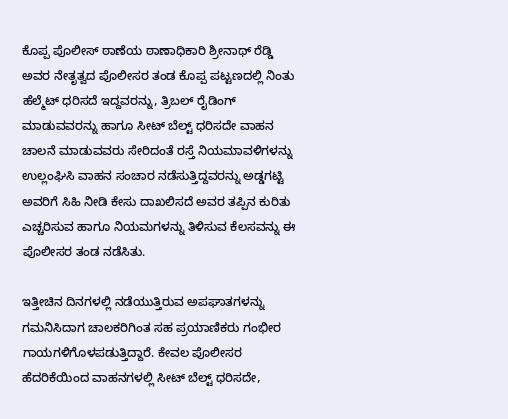ಕೊಪ್ಪ ಪೊಲೀಸ್ ಠಾಣೆಯ ಠಾಣಾಧಿಕಾರಿ ಶ್ರೀನಾಥ್ ರೆಡ್ಡಿ ಅವರ ನೇತೃತ್ವದ ಪೊಲೀಸರ ತಂಡ ಕೊಪ್ಪ ಪಟ್ಟಣದಲ್ಲಿ ನಿಂತು ಹೆಲ್ಮೆಟ್ ಧರಿಸದೆ ಇದ್ದವರನ್ನು, ತ್ರಿಬಲ್ ರೈಡಿಂಗ್ ಮಾಡುವವರನ್ನು ಹಾಗೂ ಸೀಟ್ ಬೆಲ್ಟ್ ಧರಿಸದೇ ವಾಹನ ಚಾಲನೆ ಮಾಡುವವರು ಸೇರಿದಂತೆ ರಸ್ತೆ ನಿಯಮಾವಳಿಗಳನ್ನು ಉಲ್ಲಂಘಿಸಿ ವಾಹನ ಸಂಚಾರ ನಡೆಸುತ್ತಿದ್ದವರನ್ನು ಅಡ್ಡಗಟ್ಟಿ ಅವರಿಗೆ ಸಿಹಿ ನೀಡಿ ಕೇಸು ದಾಖಲಿಸದೆ ಅವರ ತಪ್ಪಿನ ಕುರಿತು ಎಚ್ಚರಿಸುವ ಹಾಗೂ ನಿಯಮಗಳನ್ನು ತಿಳಿಸುವ ಕೆಲಸವನ್ನು ಈ ಪೊಲೀಸರ ತಂಡ ನಡೆಸಿತು.

ಇತ್ತೀಚಿನ ದಿನಗಳಲ್ಲಿ ನಡೆಯುತ್ತಿರುವ ಅಪಘಾತಗಳನ್ನು ಗಮನಿಸಿದಾಗ ಚಾಲಕರಿಗಿಂತ ಸಹ ಪ್ರಯಾಣಿಕರು ಗಂಭೀರ ಗಾಯಗಳಿಗೊಳಪಡುತ್ತಿದ್ದಾರೆ. ಕೇವಲ ಪೊಲೀಸರ ಹೆದರಿಕೆಯಿಂದ ವಾಹನಗಳಲ್ಲಿ ಸೀಟ್ ಬೆಲ್ಟ್ ಧರಿಸದೇ,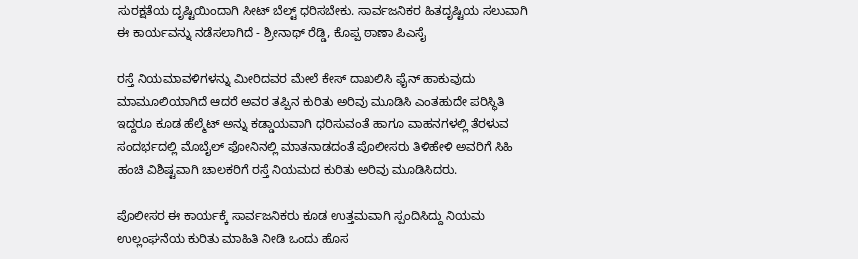ಸುರಕ್ಷತೆಯ ದೃಷ್ಟಿಯಿಂದಾಗಿ ಸೀಟ್ ಬೆಲ್ಟ್ ಧರಿಸಬೇಕು. ಸಾರ್ವಜನಿಕರ ಹಿತದೃಷ್ಟಿಯ ಸಲುವಾಗಿ ಈ ಕಾರ್ಯವನ್ನು ನಡೆಸಲಾಗಿದೆ - ಶ್ರೀನಾಥ್ ರೆಡ್ಡಿ, ಕೊಪ್ಪ ಠಾಣಾ ಪಿಎಸೈ

ರಸ್ತೆ ನಿಯಮಾವಳಿಗಳನ್ನು ಮೀರಿದವರ ಮೇಲೆ ಕೇಸ್ ದಾಖಲಿಸಿ ಫೈನ್ ಹಾಕುವುದು ಮಾಮೂಲಿಯಾಗಿದೆ ಆದರೆ ಅವರ ತಪ್ಪಿನ ಕುರಿತು ಅರಿವು ಮೂಡಿಸಿ ಎಂತಹುದೇ ಪರಿಸ್ಥಿತಿ ಇದ್ದರೂ ಕೂಡ ಹೆಲ್ಮೆಟ್ ಅನ್ನು ಕಡ್ಡಾಯವಾಗಿ ಧರಿಸುವಂತೆ ಹಾಗೂ ವಾಹನಗಳಲ್ಲಿ ತೆರಳುವ ಸಂದರ್ಭದಲ್ಲಿ ಮೊಬೈಲ್ ಫೋನಿನಲ್ಲಿ ಮಾತನಾಡದಂತೆ ಪೊಲೀಸರು ತಿಳಿಹೇಳಿ ಅವರಿಗೆ ಸಿಹಿ ಹಂಚಿ ವಿಶಿಷ್ಟವಾಗಿ ಚಾಲಕರಿಗೆ ರಸ್ತೆ ನಿಯಮದ ಕುರಿತು ಅರಿವು ಮೂಡಿಸಿದರು.

ಪೊಲೀಸರ ಈ ಕಾರ್ಯಕ್ಕೆ ಸಾರ್ವಜನಿಕರು ಕೂಡ ಉತ್ತಮವಾಗಿ ಸ್ಪಂದಿಸಿದ್ದು ನಿಯಮ ಉಲ್ಲಂಘನೆಯ ಕುರಿತು ಮಾಹಿತಿ ನೀಡಿ ಒಂದು ಹೊಸ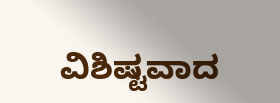ವಿಶಿಷ್ಟವಾದ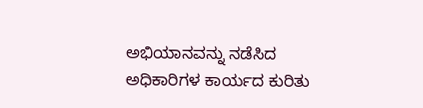ಅಭಿಯಾನವನ್ನು ನಡೆಸಿದ ಅಧಿಕಾರಿಗಳ ಕಾರ್ಯದ ಕುರಿತು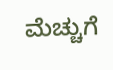ಮೆಚ್ಚುಗೆ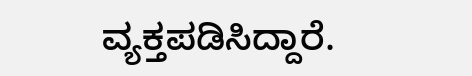ವ್ಯಕ್ತಪಡಿಸಿದ್ದಾರೆ.